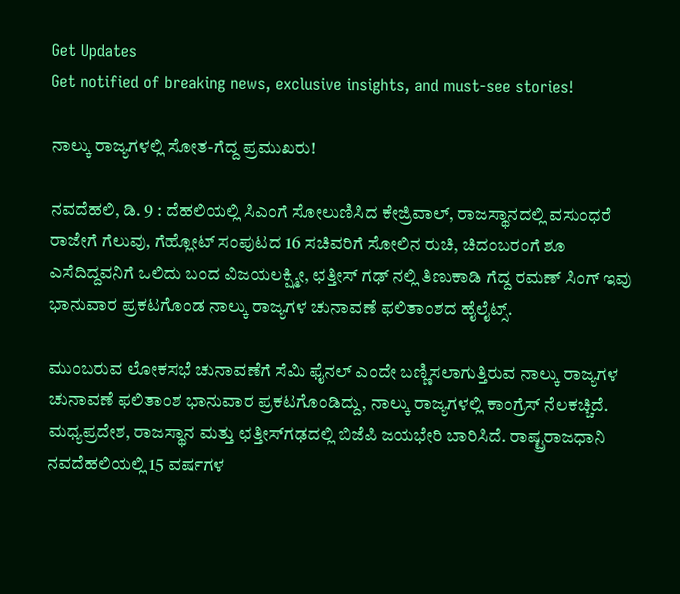Get Updates
Get notified of breaking news, exclusive insights, and must-see stories!

ನಾಲ್ಕು ರಾಜ್ಯಗಳಲ್ಲಿ ಸೋತ-ಗೆದ್ದ ಪ್ರಮುಖರು!

ನವದೆಹಲಿ, ಡಿ. 9 : ದೆಹಲಿಯಲ್ಲಿ ಸಿಎಂಗೆ ಸೋಲುಣಿಸಿದ ಕೇಜ್ರಿವಾಲ್, ರಾಜಸ್ಥಾನದಲ್ಲಿ ವಸುಂಧರೆ ರಾಜೇಗೆ ಗೆಲುವು, ಗೆಹ್ಲೋಟ್ ಸಂಪುಟದ 16 ಸಚಿವರಿಗೆ ಸೋಲಿನ ರುಚಿ, ಚಿದಂಬರಂಗೆ ಶೂ ಎಸೆದಿದ್ದವನಿಗೆ ಒಲಿದು ಬಂದ ವಿಜಯಲಕ್ಷ್ಮೀ, ಛತ್ತೀಸ್ ಗಢ್ ನಲ್ಲಿ ತಿಣುಕಾಡಿ ಗೆದ್ದ ರಮಣ್‌ ಸಿಂಗ್‌ ಇವು ಭಾನುವಾರ ಪ್ರಕಟಗೊಂಡ ನಾಲ್ಕು ರಾಜ್ಯಗಳ ಚುನಾವಣೆ ಫಲಿತಾಂಶದ ಹೈಲೈಟ್ಸ್.

ಮುಂಬರುವ ಲೋಕಸಭೆ ಚುನಾವಣೆಗೆ ಸೆಮಿ ಫೈನಲ್ ಎಂದೇ ಬಣ್ಣಿಸಲಾಗುತ್ತಿರುವ ನಾಲ್ಕು ರಾಜ್ಯಗಳ ಚುನಾವಣೆ ಫಲಿತಾಂಶ ಭಾನುವಾರ ಪ್ರಕಟಗೊಂಡಿದ್ದು, ನಾಲ್ಕು ರಾಜ್ಯಗಳಲ್ಲಿ ಕಾಂಗ್ರೆಸ್ ನೆಲಕಚ್ಚಿದೆ. ಮಧ್ಯಪ್ರದೇಶ, ರಾಜಸ್ಥಾನ ಮತ್ತು ಛತ್ತೀಸ್‌ಗಢದಲ್ಲಿ ಬಿಜೆಪಿ ಜಯಭೇರಿ ಬಾರಿಸಿದೆ. ರಾಷ್ಟ್ರರಾಜಧಾನಿ ನವದೆಹಲಿಯಲ್ಲಿ 15 ವರ್ಷಗಳ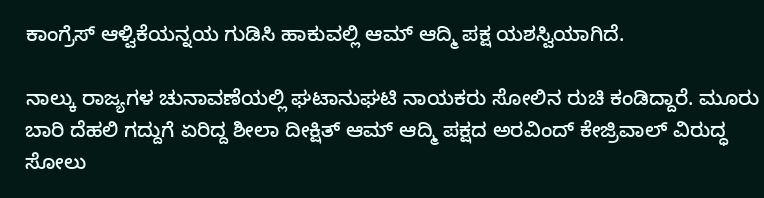ಕಾಂಗ್ರೆಸ್ ಆಳ್ವಿಕೆಯನ್ನಯ ಗುಡಿಸಿ ಹಾಕುವಲ್ಲಿ ಆಮ್ ಆದ್ಮಿ ಪಕ್ಷ ಯಶಸ್ವಿಯಾಗಿದೆ.

ನಾಲ್ಕು ರಾಜ್ಯಗಳ ಚುನಾವಣೆಯಲ್ಲಿ ಘಟಾನುಘಟಿ ನಾಯಕರು ಸೋಲಿನ ರುಚಿ ಕಂಡಿದ್ದಾರೆ. ಮೂರು ಬಾರಿ ದೆಹಲಿ ಗದ್ದುಗೆ ಏರಿದ್ದ ಶೀಲಾ ದೀಕ್ಷಿತ್ ಆಮ್ ಆದ್ಮಿ ಪಕ್ಷದ ಅರವಿಂದ್ ಕೇಜ್ರಿವಾಲ್ ವಿರುದ್ಧ ಸೋಲು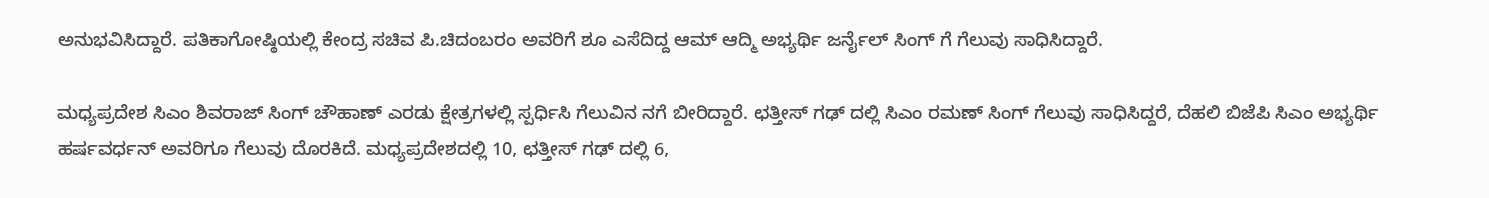ಅನುಭವಿಸಿದ್ದಾರೆ. ಪತಿಕಾಗೋಷ್ಠಿಯಲ್ಲಿ ಕೇಂದ್ರ ಸಚಿವ ಪಿ.ಚಿದಂಬರಂ ಅವರಿಗೆ ಶೂ ಎಸೆದಿದ್ದ ಆಮ್ ಆದ್ಮಿ ಅಭ್ಯರ್ಥಿ ಜರ್ನೈಲ್ ಸಿಂಗ್ ಗೆ ಗೆಲುವು ಸಾಧಿಸಿದ್ದಾರೆ.

ಮಧ್ಯಪ್ರದೇಶ ಸಿಎಂ ಶಿವರಾಜ್ ಸಿಂಗ್ ಚೌಹಾಣ್ ಎರಡು ಕ್ಷೇತ್ರಗಳಲ್ಲಿ ಸ್ಪರ್ಧಿಸಿ ಗೆಲುವಿನ ನಗೆ ಬೀರಿದ್ದಾರೆ. ಛತ್ತೀಸ್ ಗಢ್ ದಲ್ಲಿ ಸಿಎಂ ರಮಣ್ ಸಿಂಗ್ ಗೆಲುವು ಸಾಧಿಸಿದ್ದರೆ, ದೆಹಲಿ ಬಿಜೆಪಿ ಸಿಎಂ ಅಭ್ಯರ್ಥಿ ಹರ್ಷವರ್ಧನ್ ಅವರಿಗೂ ಗೆಲುವು ದೊರಕಿದೆ. ಮಧ್ಯಪ್ರದೇಶದಲ್ಲಿ 10, ಛತ್ತೀಸ್ ಗಢ್ ದಲ್ಲಿ 6,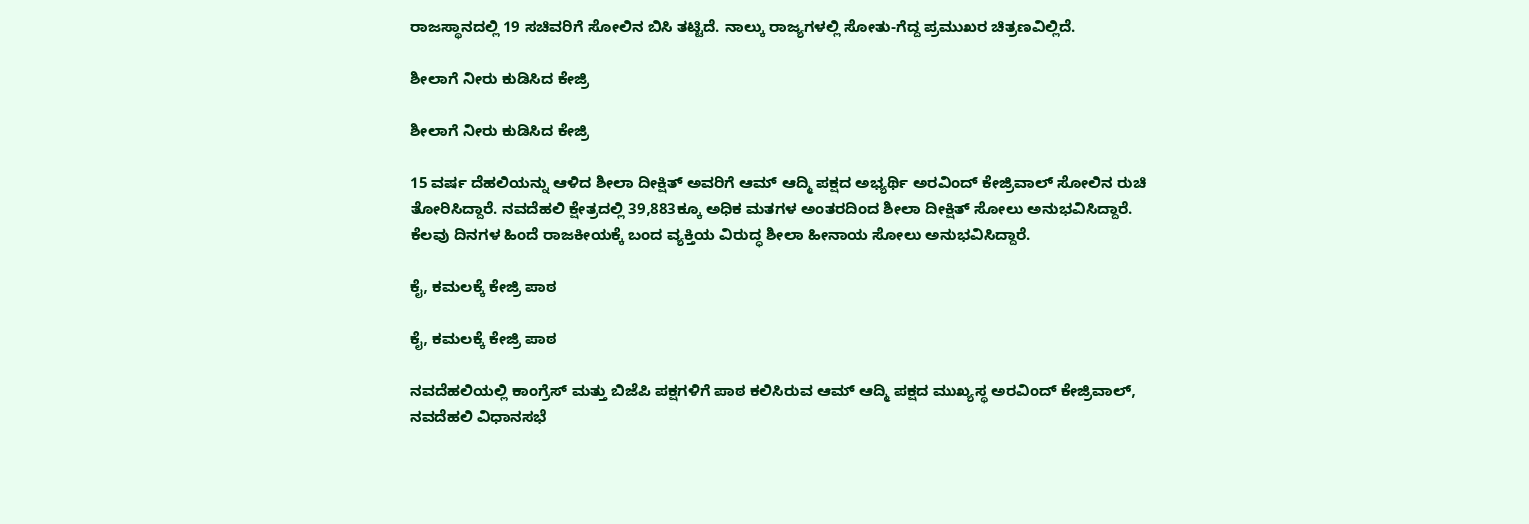ರಾಜಸ್ಥಾನದಲ್ಲಿ 19 ಸಚಿವರಿಗೆ ಸೋಲಿನ ಬಿಸಿ ತಟ್ಟಿದೆ. ನಾಲ್ಕು ರಾಜ್ಯಗಳಲ್ಲಿ ಸೋತು-ಗೆದ್ದ ಪ್ರಮುಖರ ಚಿತ್ರಣವಿಲ್ಲಿದೆ.

ಶೀಲಾಗೆ ನೀರು ಕುಡಿಸಿದ ಕೇಜ್ರಿ

ಶೀಲಾಗೆ ನೀರು ಕುಡಿಸಿದ ಕೇಜ್ರಿ

15 ವರ್ಷ ದೆಹಲಿಯನ್ನು ಆಳಿದ ಶೀಲಾ ದೀಕ್ಷಿತ್ ಅವರಿಗೆ ಆಮ್ ಆದ್ಮಿ ಪಕ್ಷದ ಅಭ್ಯರ್ಥಿ ಅರವಿಂದ್ ಕೇಜ್ರಿವಾಲ್ ಸೋಲಿನ ರುಚಿ ತೋರಿಸಿದ್ದಾರೆ. ನವದೆಹಲಿ ಕ್ಷೇತ್ರದಲ್ಲಿ 39,883ಕ್ಕೂ ಅಧಿಕ ಮತಗಳ ಅಂತರದಿಂದ ಶೀಲಾ ದೀಕ್ಷಿತ್ ಸೋಲು ಅನುಭವಿಸಿದ್ದಾರೆ. ಕೆಲವು ದಿನಗಳ ಹಿಂದೆ ರಾಜಕೀಯಕ್ಕೆ ಬಂದ ವ್ಯಕ್ತಿಯ ವಿರುದ್ಧ ಶೀಲಾ ಹೀನಾಯ ಸೋಲು ಅನುಭವಿಸಿದ್ದಾರೆ.

ಕೈ, ಕಮಲಕ್ಕೆ ಕೇಜ್ರಿ ಪಾಠ

ಕೈ, ಕಮಲಕ್ಕೆ ಕೇಜ್ರಿ ಪಾಠ

ನವದೆಹಲಿಯಲ್ಲಿ ಕಾಂಗ್ರೆಸ್ ಮತ್ತು ಬಿಜೆಪಿ ಪಕ್ಷಗಳಿಗೆ ಪಾಠ ಕಲಿಸಿರುವ ಆಮ್ ಆದ್ಮಿ ಪಕ್ಷದ ಮುಖ್ಯಸ್ಥ ಅರವಿಂದ್ ಕೇಜ್ರಿವಾಲ್, ನವದೆಹಲಿ ವಿಧಾನಸಭೆ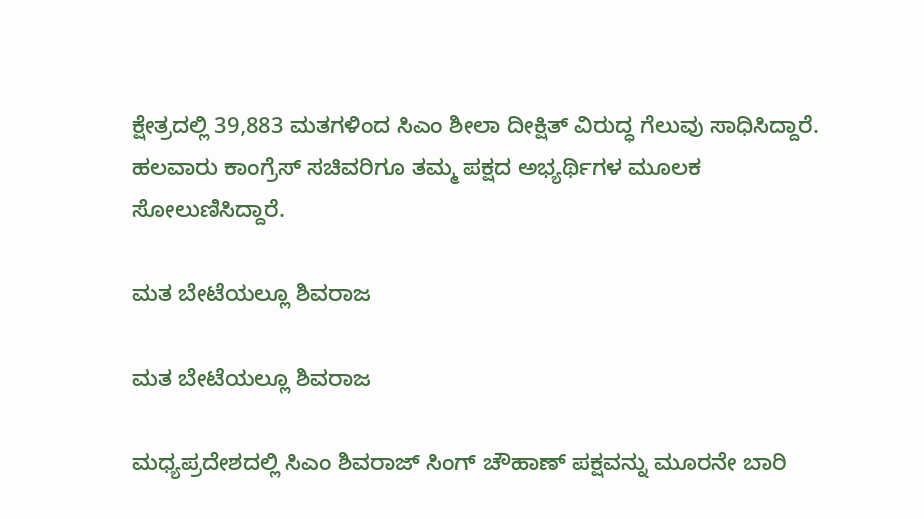ಕ್ಷೇತ್ರದಲ್ಲಿ 39,883 ಮತಗಳಿಂದ ಸಿಎಂ ಶೀಲಾ ದೀಕ್ಷಿತ್ ವಿರುದ್ಧ ಗೆಲುವು ಸಾಧಿಸಿದ್ದಾರೆ. ಹಲವಾರು ಕಾಂಗ್ರೆಸ್ ಸಚಿವರಿಗೂ ತಮ್ಮ ಪಕ್ಷದ ಅಭ್ಯರ್ಥಿಗಳ ಮೂಲಕ ಸೋಲುಣಿಸಿದ್ದಾರೆ.

ಮತ ಬೇಟೆಯಲ್ಲೂ ಶಿವರಾಜ

ಮತ ಬೇಟೆಯಲ್ಲೂ ಶಿವರಾಜ

ಮಧ್ಯಪ್ರದೇಶದಲ್ಲಿ ಸಿಎಂ ಶಿವರಾಜ್ ಸಿಂಗ್ ಚೌಹಾಣ್ ಪಕ್ಷವನ್ನು ಮೂರನೇ ಬಾರಿ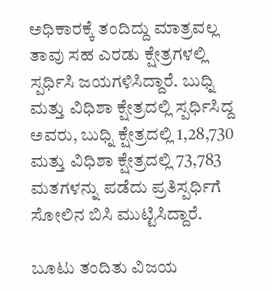ಅಧಿಕಾರಕ್ಕೆ ತಂದಿದ್ದು ಮಾತ್ರವಲ್ಲ ತಾವು ಸಹ ಎರಡು ಕ್ಷೇತ್ರಗಳಲ್ಲಿ ಸ್ಪರ್ಧಿಸಿ ಜಯಗಳಿಸಿದ್ದಾರೆ. ಬುಧ್ನಿ ಮತ್ತು ವಿಧಿಶಾ ಕ್ಷೇತ್ರದಲ್ಲಿ ಸ್ಪರ್ಧಿಸಿದ್ದ ಅವರು, ಬುಧ್ನಿ ಕ್ಷೇತ್ರದಲ್ಲಿ 1,28,730 ಮತ್ತು ವಿಧಿಶಾ ಕ್ಷೇತ್ರದಲ್ಲಿ 73,783 ಮತಗಳನ್ನು ಪಡೆದು ಪ್ರತಿಸ್ಪರ್ಧಿಗೆ ಸೋಲಿನ ಬಿಸಿ ಮುಟ್ಟಿಸಿದ್ದಾರೆ.

ಬೂಟು ತಂದಿತು ವಿಜಯ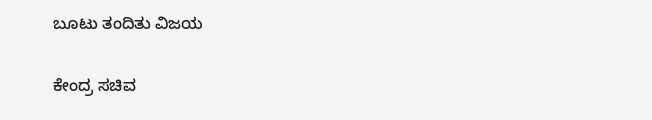ಬೂಟು ತಂದಿತು ವಿಜಯ

ಕೇಂದ್ರ ಸಚಿವ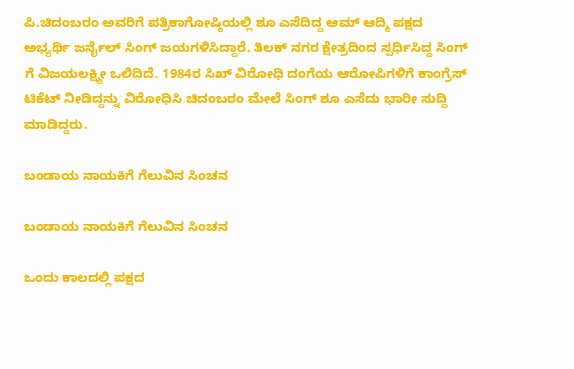ಪಿ.ಚಿದಂಬರಂ ಅವರಿಗೆ ಪತ್ರಿಕಾಗೋಷ್ಠಿಯಲ್ಲಿ ಶೂ ಎಸೆದಿದ್ದ ಆಮ್ ಆದ್ಮಿ ಪಕ್ಷದ ಅಭ್ಯರ್ಥಿ ಜರ್ನೈಲ್ ಸಿಂಗ್ ಜಯಗಳಿಸಿದ್ದಾರೆ. ತಿಲಕ್ ನಗರ ಕ್ಷೇತ್ರದಿಂದ ಸ್ಪರ್ಧಿಸಿದ್ದ ಸಿಂಗ್ ಗೆ ವಿಜಯಲಕ್ಷ್ಮೀ ಒಲಿದಿದೆ. 1984ರ ಸಿಖ್ ವಿರೋಧಿ ದಂಗೆಯ ಆರೋಪಿಗಳಿಗೆ ಕಾಂಗ್ರೆಸ್ ಟಿಕೆಟ್ ನೀಡಿದ್ದನ್ನು ವಿರೋಧಿಸಿ ಚಿದಂಬರಂ ಮೇಲೆ ಸಿಂಗ್ ಶೂ ಎಸೆದು ಭಾರೀ ಸುದ್ದಿ ಮಾಡಿದ್ದರು.

ಬಂಡಾಯ ನಾಯಕಿಗೆ ಗೆಲುವಿನ ಸಿಂಚನ

ಬಂಡಾಯ ನಾಯಕಿಗೆ ಗೆಲುವಿನ ಸಿಂಚನ

ಒಂದು ಕಾಲದಲ್ಲಿ ಪಕ್ಷದ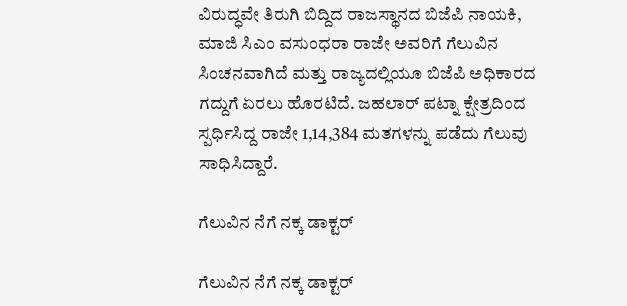ವಿರುದ್ಧವೇ ತಿರುಗಿ ಬಿದ್ದಿದ ರಾಜಸ್ಥಾನದ ಬಿಜೆಪಿ ನಾಯಕಿ, ಮಾಜಿ ಸಿಎಂ ವಸುಂಧರಾ ರಾಜೇ ಅವರಿಗೆ ಗೆಲುವಿನ ಸಿಂಚನವಾಗಿದೆ ಮತ್ತು ರಾಜ್ಯದಲ್ಲಿಯೂ ಬಿಜೆಪಿ ಅಧಿಕಾರದ ಗದ್ದುಗೆ ಏರಲು ಹೊರಟಿದೆ. ಜಹಲಾರ್ ಪಟ್ನಾ ಕ್ಷೇತ್ರದಿಂದ ಸ್ಪರ್ಧಿಸಿದ್ದ ರಾಜೇ 1,14,384 ಮತಗಳನ್ನು ಪಡೆದು ಗೆಲುವು ಸಾಧಿಸಿದ್ದಾರೆ.

ಗೆಲುವಿನ ನೆಗೆ ನಕ್ಕ ಡಾಕ್ಟರ್

ಗೆಲುವಿನ ನೆಗೆ ನಕ್ಕ ಡಾಕ್ಟರ್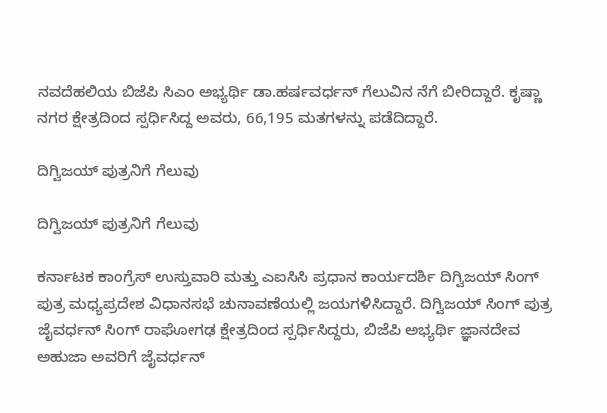ನವದೆಹಲಿಯ ಬಿಜೆಪಿ ಸಿಎಂ ಅಭ್ಯರ್ಥಿ ಡಾ.ಹರ್ಷವರ್ಧನ್ ಗೆಲುವಿನ ನೆಗೆ ಬೀರಿದ್ದಾರೆ. ಕೃಷ್ಣಾ ನಗರ ಕ್ಷೇತ್ರದಿಂದ ಸ್ಪರ್ಧಿಸಿದ್ದ ಅವರು, 66,195 ಮತಗಳನ್ನು ಪಡೆದಿದ್ದಾರೆ.

ದಿಗ್ವಿಜಯ್ ಪುತ್ರನಿಗೆ ಗೆಲುವು

ದಿಗ್ವಿಜಯ್ ಪುತ್ರನಿಗೆ ಗೆಲುವು

ಕರ್ನಾಟಕ ಕಾಂಗ್ರೆಸ್ ಉಸ್ತುವಾರಿ ಮತ್ತು ಎಐಸಿಸಿ ಪ್ರಧಾನ ಕಾರ್ಯದರ್ಶಿ ದಿಗ್ವಿಜಯ್ ಸಿಂಗ್ ಪುತ್ರ ಮಧ್ಯಪ್ರದೇಶ ವಿಧಾನಸಭೆ ಚುನಾವಣೆಯಲ್ಲಿ ಜಯಗಳಿಸಿದ್ದಾರೆ. ದಿಗ್ವಿಜಯ್ ಸಿಂಗ್ ಪುತ್ರ ಜೈವರ್ಧನ್ ಸಿಂಗ್ ರಾಘೋಗಢ ಕ್ಷೇತ್ರದಿಂದ ಸ್ಪರ್ಧಿಸಿದ್ದರು, ಬಿಜೆಪಿ ಅಭ್ಯರ್ಥಿ ಜ್ಞಾನದೇವ ಅಹುಜಾ ಅವರಿಗೆ ಜೈವರ್ಧನ್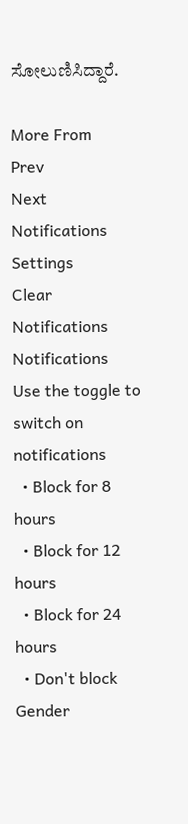ಸೋಲುಣಿಸಿದ್ದಾರೆ.

More From
Prev
Next
Notifications
Settings
Clear Notifications
Notifications
Use the toggle to switch on notifications
  • Block for 8 hours
  • Block for 12 hours
  • Block for 24 hours
  • Don't block
Gender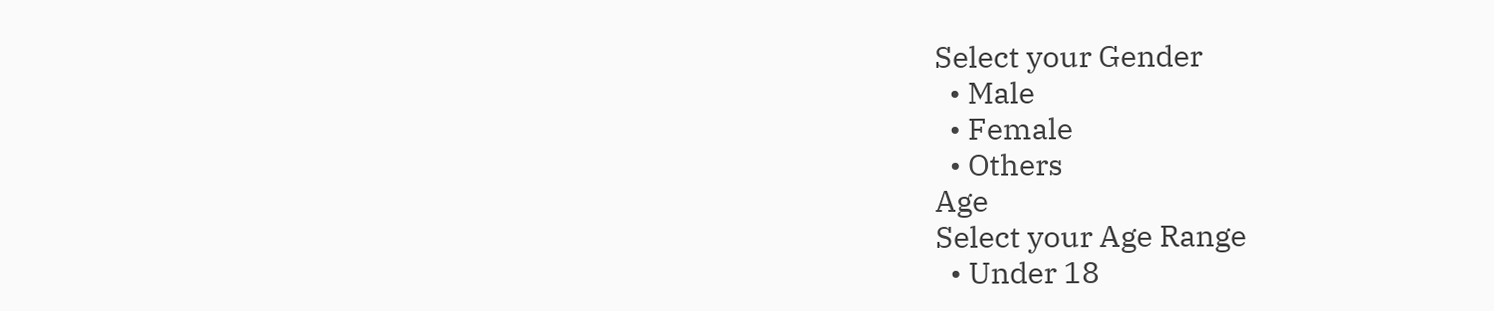Select your Gender
  • Male
  • Female
  • Others
Age
Select your Age Range
  • Under 18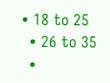• 18 to 25
  • 26 to 35
  •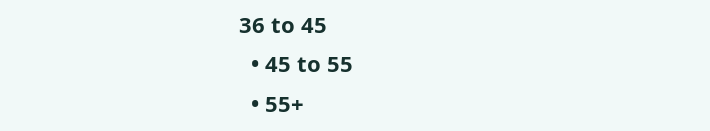36 to 45
  • 45 to 55
  • 55+